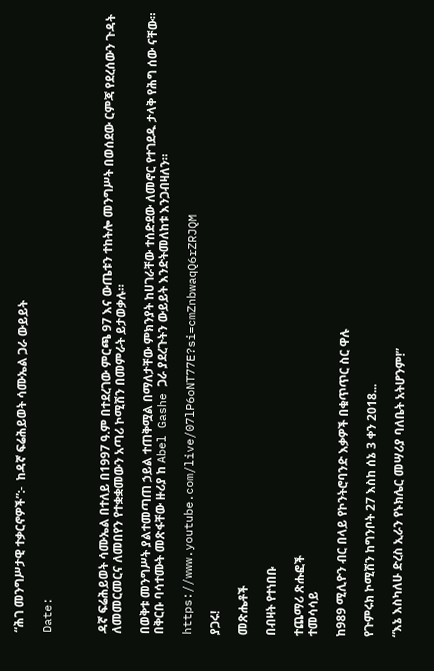“ሕገ መንግሥታዊ ተቃርኖዎች”:-  ከዳኛ ፍሬሕይወት ሳሙኤል ጋራ ውይይት

Date:



ዳኛ ፍሬሕይወት ሳሙኤል በተለይ በ1997 ዓ.ም በተደረገው ምርጫ 97 እና ውጤቱን ተከትሎ መንግሥት በወሰደው ርምጃ የደረሰውን ጉዳት ለመመርመርና ለመበየን የተቋቋመውን አጣሪ ኮሚሽን በመምራት ይታወቃሉ።

በወቅቱ መንግሥት ያልተመጣጠ ኃይል ተጠቅሟል በማለታቸው ምክንያት ከሀገራቸው ተሰድደው ለመኖር የተገደዱ ታላቅ የሕግ ሰው ናቸው። በቅርቡ ባሳተሙት መጽፋቸው ዙሪያ ከ Abel Gashe ጋራ ያደረጉትን ውይይት እንድትመለከቱ እንጋብዛለን።

https://www.youtube.com/live/07lP6oNT77E?si=cmZnbwaqQ6rZRJQM

ያጋሩ!

መጽሔቶች

በብዛት የተነበቡ

ተጨማሪ ጽሑፎች
ተመሳሳይ

ከ989 ሚሊዮን ብር በላይ የኮንትሮባንድ እቃዎች በቁጥጥር ስር ዋሉ

የጉምሩክ ኮሚሽን ከግንቦት 27 እስከ ሰኔ 3 ቀን 2018...

“እኔ እስካለሁ ድረስ ኢራን የኑክሌር መሣሪያ ባለቤት አትሆንም!”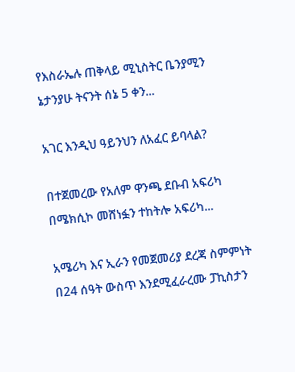የእስራኤሉ ጠቅላይ ሚኒስትር ቤንያሚን ኔታንያሁ ትናንት ሰኔ 5 ቀን...

አገር እንዲህ ዓይንህን ለአፈር ይባላል?

በተጀመረው የአለም ዋንጫ ደቡብ አፍሪካ በሜክሲኮ መሸነፏን ተከትሎ አፍሪካ...

አሜሪካ እና ኢራን የመጀመሪያ ደረጃ ስምምነት በ24 ሰዓት ውስጥ እንደሚፈራረሙ ፓኪስታን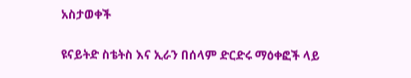አስታወቀች

ዩናይትድ ስቴትስ እና ኢራን በሰላም ድርድሩ ማዕቀፎች ላይ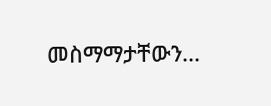መስማማታቸውን...